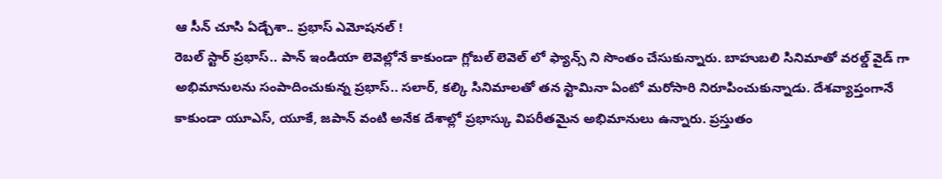ఆ సీన్ చూసి ఏడ్చేశా.. ప్రభాస్ ఎమోషనల్ !
రెబల్ స్టార్ ప్రభాస్.. పాన్ ఇండియా లెవెల్లోనే కాకుండా గ్లోబల్ లెవెల్ లో ఫ్యాన్స్ ని సొంతం చేసుకున్నారు. బాహుబలి సినిమాతో వరల్డ్ వైడ్ గా అభిమానులను సంపాదించుకున్న ప్రభాస్.. సలార్, కల్కి సినిమాలతో తన స్టామినా ఏంటో మరోసారి నిరూపించుకున్నాడు. దేశవ్యాప్తంగానే కాకుండా యూఎస్, యూకే, జపాన్ వంటి అనేక దేశాల్లో ప్రభాస్కు విపరీతమైన అభిమానులు ఉన్నారు. ప్రస్తుతం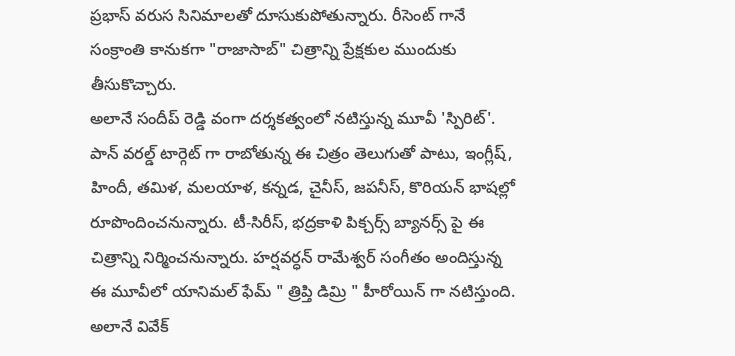ప్రభాస్ వరుస సినిమాలతో దూసుకుపోతున్నారు. రీసెంట్ గానే సంక్రాంతి కానుకగా "రాజాసాబ్" చిత్రాన్ని ప్రేక్షకుల ముందుకు తీసుకొచ్చారు.
అలానే సందీప్ రెడ్డి వంగా దర్శకత్వంలో నటిస్తున్న మూవీ 'స్పిరిట్'. పాన్ వరల్డ్ టార్గెట్ గా రాబోతున్న ఈ చిత్రం తెలుగుతో పాటు, ఇంగ్లీష్, హిందీ, తమిళ, మలయాళ, కన్నడ, చైనీస్, జపనీస్, కొరియన్ భాషల్లో రూపొందించనున్నారు. టీ-సిరీస్, భద్రకాళి పిక్చర్స్ బ్యానర్స్ పై ఈ చిత్రాన్ని నిర్మించనున్నారు. హర్షవర్ధన్ రామేశ్వర్ సంగీతం అందిస్తున్న ఈ మూవీలో యానిమల్ ఫేమ్ " త్రిప్తి డిమ్రి " హీరోయిన్ గా నటిస్తుంది. అలానే వివేక్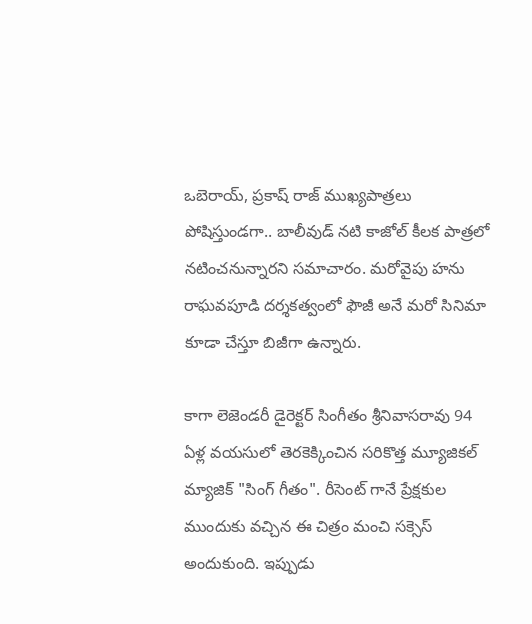ఒబెరాయ్, ప్రకాష్ రాజ్ ముఖ్యపాత్రలు పోషిస్తుండగా.. బాలీవుడ్ నటి కాజోల్ కీలక పాత్రలో నటించనున్నారని సమాచారం. మరోవైపు హను రాఘవపూడి దర్శకత్వంలో ఫౌజీ అనే మరో సినిమా కూడా చేస్తూ బిజీగా ఉన్నారు.

కాగా లెజెండరీ డైరెక్టర్ సింగీతం శ్రీనివాసరావు 94 ఏళ్ల వయసులో తెరకెక్కించిన సరికొత్త మ్యూజికల్ మ్యాజిక్ "సింగ్ గీతం". రీసెంట్ గానే ప్రేక్షకుల ముందుకు వచ్చిన ఈ చిత్రం మంచి సక్సెస్ అందుకుంది. ఇప్పుడు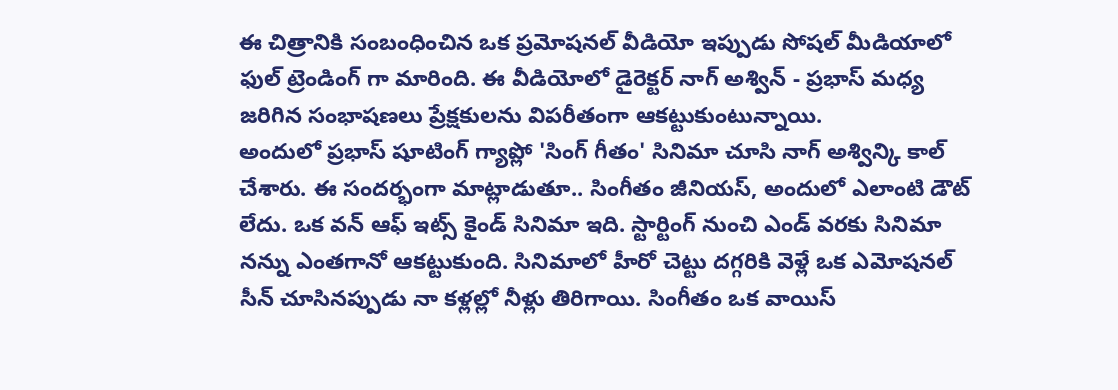ఈ చిత్రానికి సంబంధించిన ఒక ప్రమోషనల్ వీడియో ఇప్పుడు సోషల్ మీడియాలో ఫుల్ ట్రెండింగ్ గా మారింది. ఈ వీడియోలో డైరెక్టర్ నాగ్ అశ్విన్ - ప్రభాస్ మధ్య జరిగిన సంభాషణలు ప్రేక్షకులను విపరీతంగా ఆకట్టుకుంటున్నాయి.
అందులో ప్రభాస్ షూటింగ్ గ్యాప్లో 'సింగ్ గీతం' సినిమా చూసి నాగ్ అశ్విన్కి కాల్ చేశారు. ఈ సందర్భంగా మాట్లాడుతూ.. సింగీతం జీనియస్, అందులో ఎలాంటి డౌట్ లేదు. ఒక వన్ ఆఫ్ ఇట్స్ కైండ్ సినిమా ఇది. స్టార్టింగ్ నుంచి ఎండ్ వరకు సినిమా నన్ను ఎంతగానో ఆకట్టుకుంది. సినిమాలో హీరో చెట్టు దగ్గరికి వెళ్లే ఒక ఎమోషనల్ సీన్ చూసినప్పుడు నా కళ్లల్లో నీళ్లు తిరిగాయి. సింగీతం ఒక వాయిస్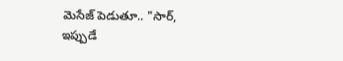మెసేజ్ పెడుతూ.. "సార్, ఇప్పుడే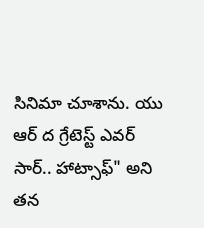సినిమా చూశాను. యు ఆర్ ద గ్రేటెస్ట్ ఎవర్ సార్.. హాట్సాఫ్" అని తన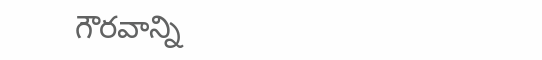గౌరవాన్ని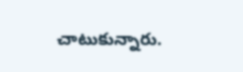చాటుకున్నారు.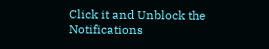Click it and Unblock the Notifications